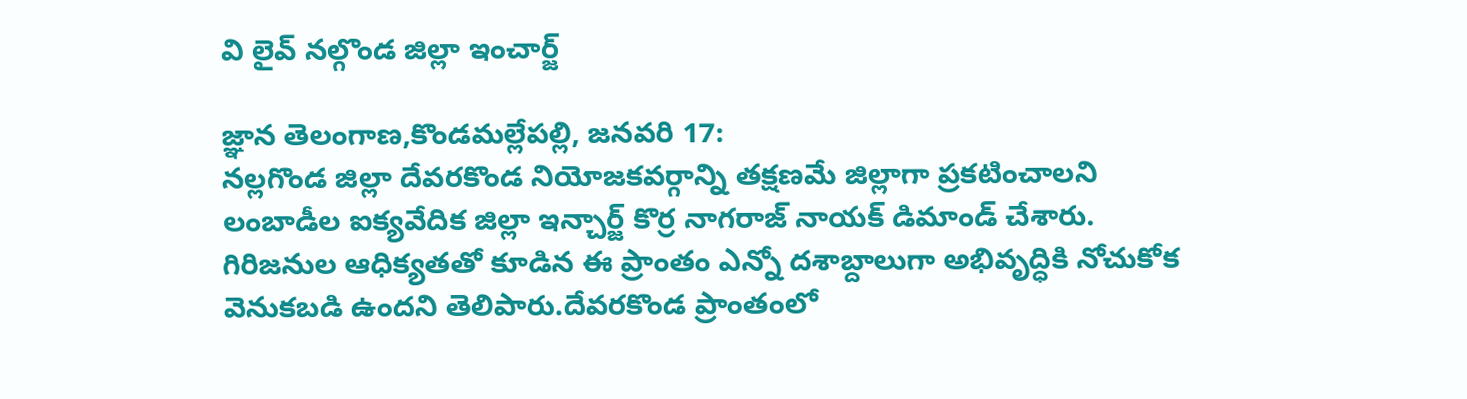వి లైవ్ నల్గొండ జిల్లా ఇంచార్జ్

జ్ఞాన తెలంగాణ,కొండమల్లేపల్లి, జనవరి 17:
నల్లగొండ జిల్లా దేవరకొండ నియోజకవర్గాన్ని తక్షణమే జిల్లాగా ప్రకటించాలని లంబాడీల ఐక్యవేదిక జిల్లా ఇన్చార్జ్ కొర్ర నాగరాజ్ నాయక్ డిమాండ్ చేశారు. గిరిజనుల ఆధిక్యతతో కూడిన ఈ ప్రాంతం ఎన్నో దశాబ్దాలుగా అభివృద్ధికి నోచుకోక వెనుకబడి ఉందని తెలిపారు.దేవరకొండ ప్రాంతంలో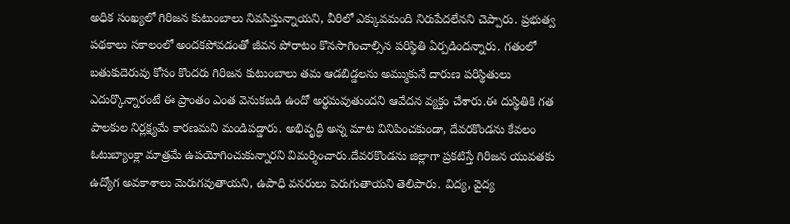అధిక సంఖ్యలో గిరిజన కుటుంబాలు నివసిస్తున్నాయని, వీరిలో ఎక్కువమంది నిరుపేదలేనని చెప్పారు. ప్రభుత్వ పథకాలు సకాలంలో అందకపోవడంతో జీవన పోరాటం కొనసాగించాల్సిన పరిస్థితి ఏర్పడిందన్నారు. గతంలో బతుకుదెరువు కోసం కొందరు గిరిజన కుటుంబాలు తమ ఆడబిడ్డలను అమ్ముకునే దారుణ పరిస్థితులు ఎదుర్కొన్నారంటే ఈ ప్రాంతం ఎంత వెనుకబడి ఉందో అర్థమవుతుందని ఆవేదన వ్యక్తం చేశారు.ఈ దుస్థితికి గత పాలకుల నిర్లక్ష్యమే కారణమని మండిపడ్డారు. అభివృద్ధి అన్న మాట వినిపించకుండా, దేవరకొండను కేవలం ఓటుబ్యాంక్లా మాత్రమే ఉపయోగించుకున్నారని విమర్శించారు.దేవరకొండను జిల్లాగా ప్రకటిస్తే గిరిజన యువతకు ఉద్యోగ అవకాశాలు మెరుగవుతాయని, ఉపాధి వనరులు పెరుగుతాయని తెలిపారు. విద్య, వైద్య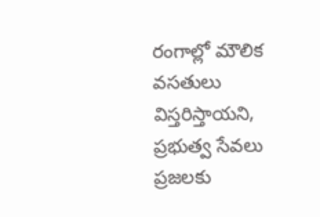రంగాల్లో మౌలిక వసతులు విస్తరిస్తాయని, ప్రభుత్వ సేవలు ప్రజలకు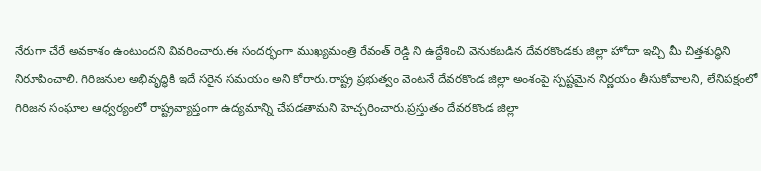నేరుగా చేరే అవకాశం ఉంటుందని వివరించారు.ఈ సందర్భంగా ముఖ్యమంత్రి రేవంత్ రెడ్డి ని ఉద్దేశించి వెనుకబడిన దేవరకొండకు జిల్లా హోదా ఇచ్చి మీ చిత్తశుద్ధిని నిరూపించాలి. గిరిజనుల అభివృద్ధికి ఇదే సరైన సమయం అని కోరారు.రాష్ట్ర ప్రభుత్వం వెంటనే దేవరకొండ జిల్లా అంశంపై స్పష్టమైన నిర్ణయం తీసుకోవాలని, లేనిపక్షంలో గిరిజన సంఘాల ఆధ్వర్యంలో రాష్ట్రవ్యాప్తంగా ఉద్యమాన్ని చేపడతామని హెచ్చరించారు.ప్రస్తుతం దేవరకొండ జిల్లా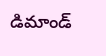డిమాండ్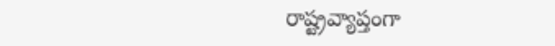రాష్ట్రవ్యాప్తంగా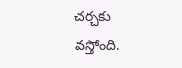చర్చకు వస్తోంది.